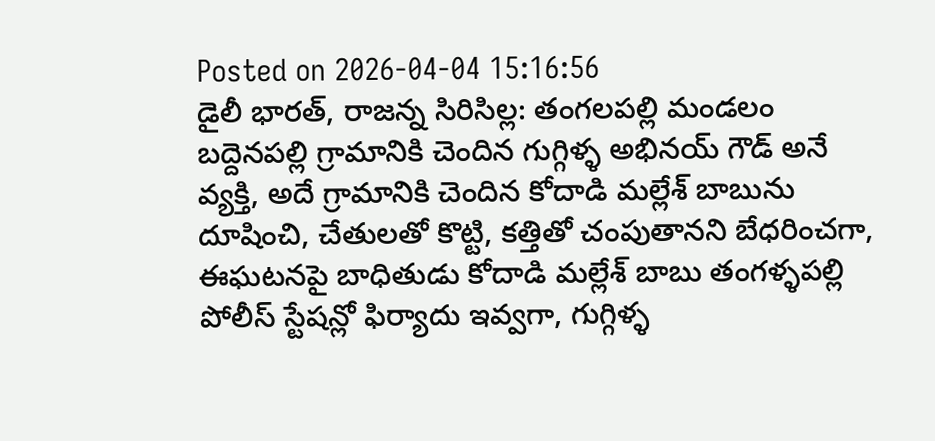Posted on 2026-04-04 15:16:56
డైలీ భారత్, రాజన్న సిరిసిల్ల: తంగలపల్లి మండలం బద్దెనపల్లి గ్రామానికి చెందిన గుగ్గిళ్ళ అభినయ్ గౌడ్ అనే వ్యక్తి, అదే గ్రామానికి చెందిన కోదాడి మల్లేశ్ బాబును దూషించి, చేతులతో కొట్టి, కత్తితో చంపుతానని బేధరించగా, ఈఘటనపై బాధితుడు కోదాడి మల్లేశ్ బాబు తంగళ్ళపల్లి పోలీస్ స్టేషన్లో ఫిర్యాదు ఇవ్వగా, గుగ్గిళ్ళ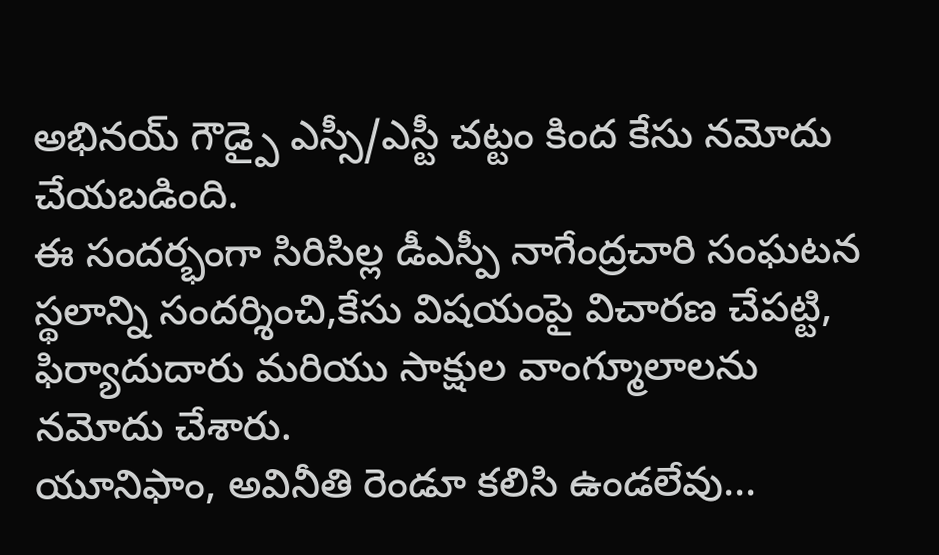అభినయ్ గౌడ్పై ఎస్సీ/ఎస్టీ చట్టం కింద కేసు నమోదు చేయబడింది.
ఈ సందర్భంగా సిరిసిల్ల డీఎస్పీ నాగేంద్రచారి సంఘటన స్థలాన్ని సందర్శించి,కేసు విషయంపై విచారణ చేపట్టి, ఫిర్యాదుదారు మరియు సాక్షుల వాంగ్మూలాలను నమోదు చేశారు.
యూనిఫాం, అవినీతి రెండూ కలిసి ఉండలేవు...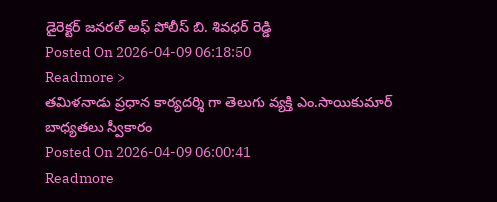డైరెక్టర్ జనరల్ అఫ్ పోలీస్ బి. శివధర్ రెడ్డి
Posted On 2026-04-09 06:18:50
Readmore >
తమిళనాడు ప్రధాన కార్యదర్శి గా తెలుగు వ్యక్తి ఎం.సాయికుమార్ బాధ్యతలు స్వీకారం
Posted On 2026-04-09 06:00:41
Readmore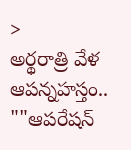>
అర్థరాత్రి వేళ ఆపన్నహస్తం.. ""ఆపరేషన్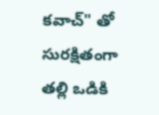కవాచ్" తో సురక్షితంగా తల్లి ఒడికి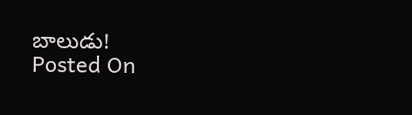బాలుడు!
Posted On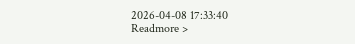2026-04-08 17:33:40
Readmore >